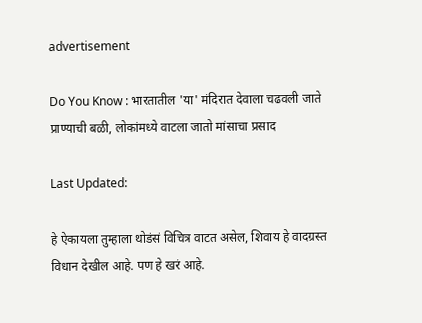advertisement

Do You Know : भारतातील 'या' मंदिरात देवाला चढवली जाते प्राण्याची बळी, लोकांमध्ये वाटला जातो मांसाचा प्रसाद

Last Updated:

हे ऐकायला तुम्हाला थोडंसं विचित्र वाटत असेल, शिवाय हे वादग्रस्त विधान देखील आहे. पण हे खरं आहे.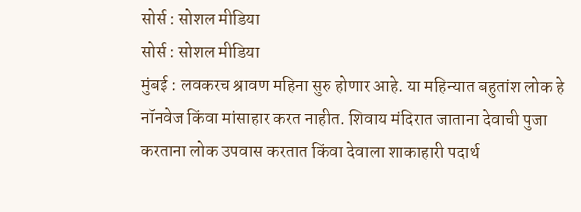सोर्स : सोशल मीडिया
सोर्स : सोशल मीडिया
मुंबई : लवकरच श्रावण महिना सुरु होणार आहे. या महिन्यात बहुतांश लोक हे नॉनवेज किंवा मांसाहार करत नाहीत. शिवाय मंदिरात जाताना देवाची पुजा करताना लोक उपवास करतात किंवा देवाला शाकाहारी पदार्थ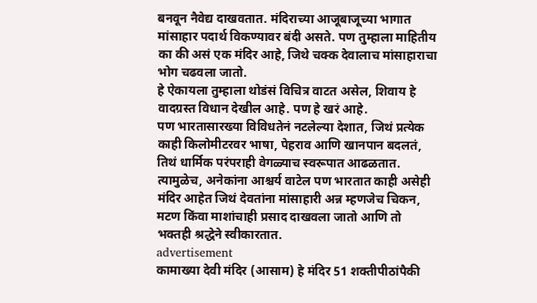बनवून नैवेद्य दाखवतात. मंदिराच्या आजूबाजूच्या भागात मांसाहार पदार्थ विकण्यावर बंदी असते. पण तुम्हाला माहितीय का की असं एक मंदिर आहे, जिथे चक्क देवालाच मांसाहाराचा भोग चढवला जातो.
हे ऐकायला तुम्हाला थोडंसं विचित्र वाटत असेल, शिवाय हे वादग्रस्त विधान देखील आहे. पण हे खरं आहे.
पण भारतासारख्या विविधतेनं नटलेल्या देशात, जिथं प्रत्येक काही किलोमीटरवर भाषा, पेहराव आणि खानपान बदलतं, तिथं धार्मिक परंपराही वेगळ्याच स्वरूपात आढळतात. त्यामुळेच, अनेकांना आश्चर्य वाटेल पण भारतात काही असेही मंदिर आहेत जिथं देवतांना मांसाहारी अन्न म्हणजेच चिकन, मटण किंवा माशांचाही प्रसाद दाखवला जातो आणि तो भक्तही श्रद्धेने स्वीकारतात.
advertisement
कामाख्या देवी मंदिर (आसाम) हे मंदिर 51 शक्तीपीठांपैकी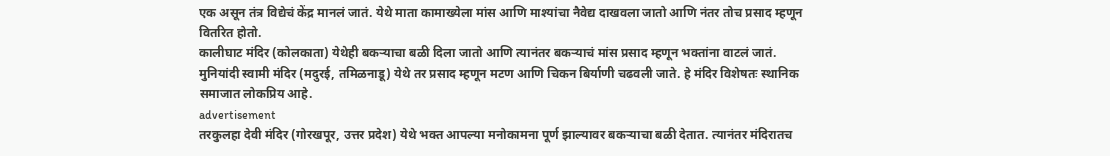एक असून तंत्र विद्येचं केंद्र मानलं जातं. येथे माता कामाख्येला मांस आणि माश्यांचा नैवेद्य दाखवला जातो आणि नंतर तोच प्रसाद म्हणून वितरित होतो.
कालीघाट मंदिर (कोलकाता) येथेही बकऱ्याचा बळी दिला जातो आणि त्यानंतर बकऱ्याचं मांस प्रसाद म्हणून भक्तांना वाटलं जातं.
मुनियांदी स्वामी मंदिर (मदुरई, तमिळनाडू) येथे तर प्रसाद म्हणून मटण आणि चिकन बिर्याणी चढवली जाते. हे मंदिर विशेषतः स्थानिक समाजात लोकप्रिय आहे.
advertisement
तरकुलहा देवी मंदिर (गोरखपूर, उत्तर प्रदेश) येथे भक्त आपल्या मनोकामना पूर्ण झाल्यावर बकऱ्याचा बळी देतात. त्यानंतर मंदिरातच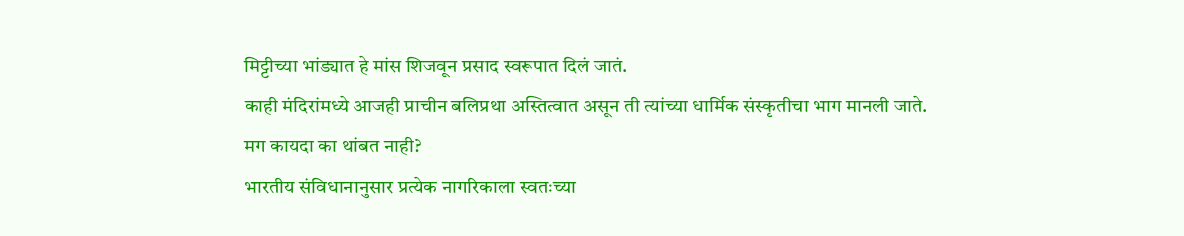मिट्टीच्या भांड्यात हे मांस शिजवून प्रसाद स्वरूपात दिलं जातं.
काही मंदिरांमध्ये आजही प्राचीन बलिप्रथा अस्तित्वात असून ती त्यांच्या धार्मिक संस्कृतीचा भाग मानली जाते.
मग कायदा का थांबत नाही?
भारतीय संविधानानुसार प्रत्येक नागरिकाला स्वतःच्या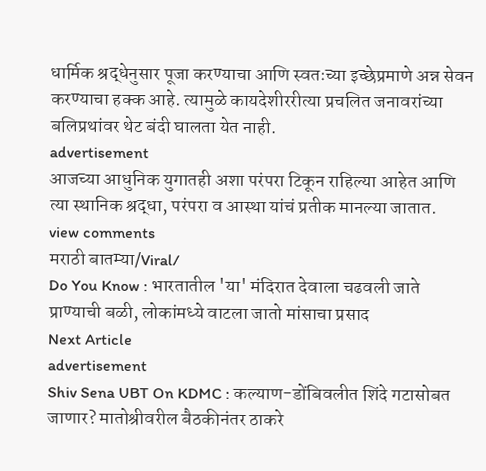धार्मिक श्रद्धेनुसार पूजा करण्याचा आणि स्वतःच्या इच्छेप्रमाणे अन्न सेवन करण्याचा हक्क आहे. त्यामुळे कायदेशीररीत्या प्रचलित जनावरांच्या बलिप्रथांवर थेट बंदी घालता येत नाही.
advertisement
आजच्या आधुनिक युगातही अशा परंपरा टिकून राहिल्या आहेत आणि त्या स्थानिक श्रद्धा, परंपरा व आस्था यांचं प्रतीक मानल्या जातात.
view comments
मराठी बातम्या/Viral/
Do You Know : भारतातील 'या' मंदिरात देवाला चढवली जाते प्राण्याची बळी, लोकांमध्ये वाटला जातो मांसाचा प्रसाद
Next Article
advertisement
Shiv Sena UBT On KDMC : कल्याण-डोंबिवलीत शिंदे गटासोबत जाणार? मातोश्रीवरील बैठकीनंतर ठाकरे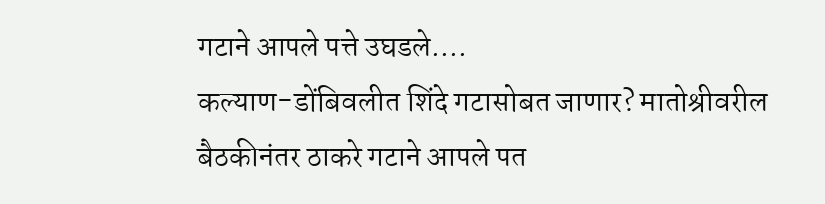गटाने आपले पत्ते उघडले....
कल्याण-डोंबिवलीत शिंदे गटासोबत जाणार? मातोश्रीवरील बैठकीनंतर ठाकरे गटाने आपले पत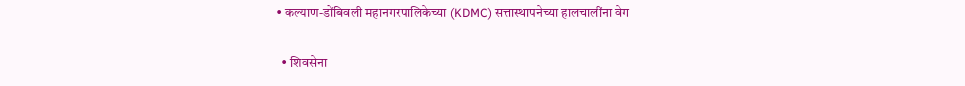• कल्याण-डोंबिवली महानगरपालिकेच्या (KDMC) सत्तास्थापनेच्या हालचालींना वेग

  • शिवसेना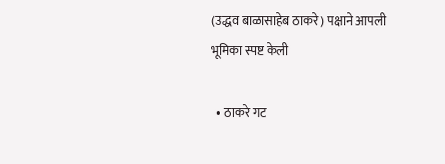(उद्धव बाळासाहेब ठाकरे) पक्षाने आपली भूमिका स्पष्ट केली

  • ठाकरे गट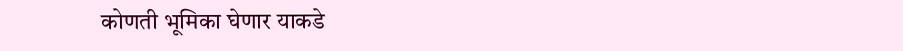कोणती भूमिका घेणार याकडे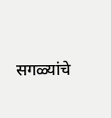सगळ्यांचे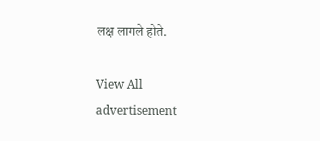लक्ष लागले होते.

View All
advertisement